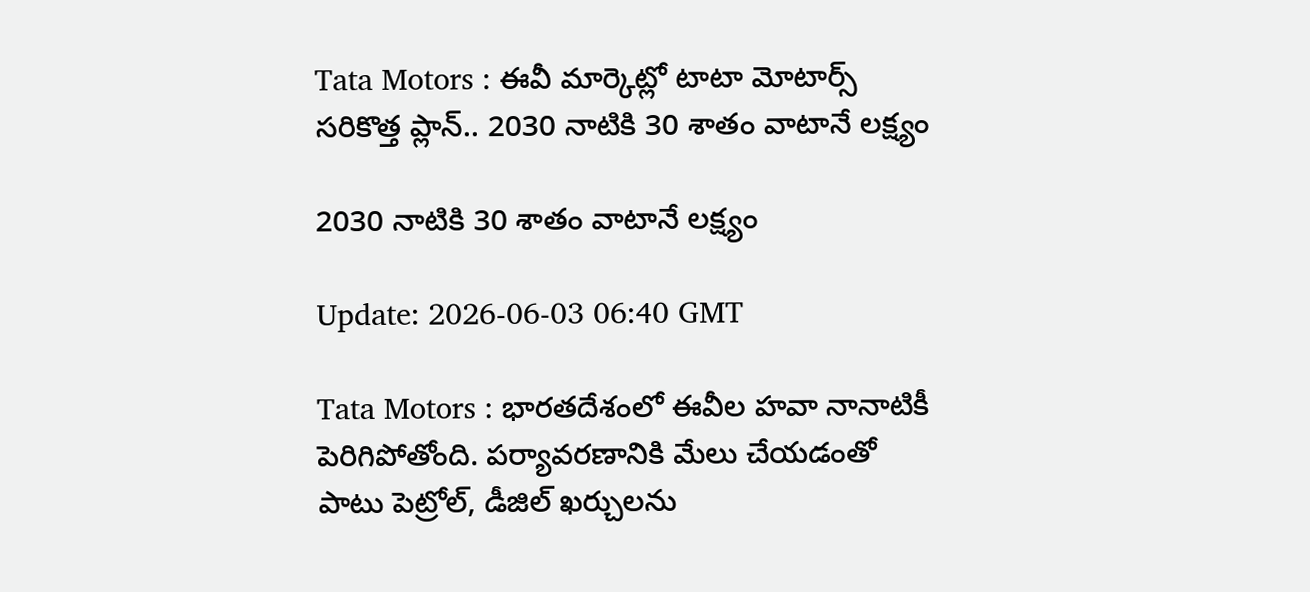Tata Motors : ఈవీ మార్కెట్లో టాటా మోటార్స్ సరికొత్త ప్లాన్.. 2030 నాటికి 30 శాతం వాటానే లక్ష్యం

2030 నాటికి 30 శాతం వాటానే లక్ష్యం

Update: 2026-06-03 06:40 GMT

Tata Motors : భారతదేశంలో ఈవీల హవా నానాటికీ పెరిగిపోతోంది. పర్యావరణానికి మేలు చేయడంతో పాటు పెట్రోల్, డీజిల్ ఖర్చులను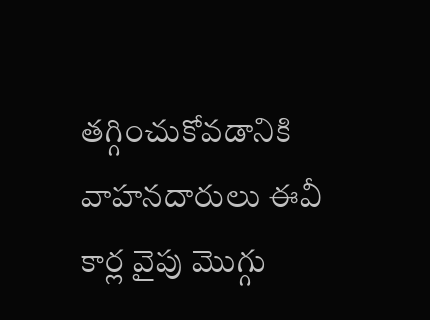తగ్గించుకోవడానికి వాహనదారులు ఈవీ కార్ల వైపు మొగ్గు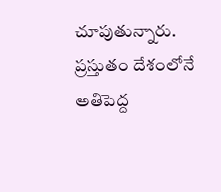చూపుతున్నారు. ప్రస్తుతం దేశంలోనే అతిపెద్ద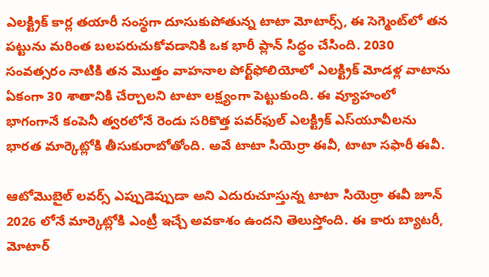ఎలక్ట్రిక్ కార్ల తయారీ సంస్థగా దూసుకుపోతున్న టాటా మోటార్స్, ఈ సెగ్మెంట్‌లో తన పట్టును మరింత బలపరుచుకోవడానికి ఒక భారీ ప్లాన్ సిద్ధం చేసింది. 2030 సంవత్సరం నాటికి తన మొత్తం వాహనాల పోర్ట్‌ఫోలియోలో ఎలక్ట్రిక్ మోడళ్ల వాటాను ఏకంగా 30 శాతానికి చేర్చాలని టాటా లక్ష్యంగా పెట్టుకుంది. ఈ వ్యూహంలో భాగంగానే కంపెనీ త్వరలోనే రెండు సరికొత్త పవర్‌ఫుల్ ఎలక్ట్రిక్ ఎస్‌యూవీలను భారత మార్కెట్లోకి తీసుకురాబోతోంది. అవే టాటా సియెర్రా ఈవీ, టాటా సఫారీ ఈవీ.

ఆటోమొబైల్ లవర్స్ ఎప్పుడెప్పుడా అని ఎదురుచూస్తున్న టాటా సియెర్రా ఈవీ జూన్ 2026 లోనే మార్కెట్లోకి ఎంట్రీ ఇచ్చే అవకాశం ఉందని తెలుస్తోంది. ఈ కారు బ్యాటరీ, మోటార్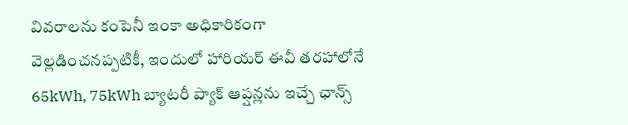వివరాలను కంపెనీ ఇంకా అధికారికంగా వెల్లడించనప్పటికీ, ఇందులో హారియర్ ఈవీ తరహాలోనే 65kWh, 75kWh బ్యాటరీ ప్యాక్ ఆప్షన్లను ఇచ్చే ఛాన్స్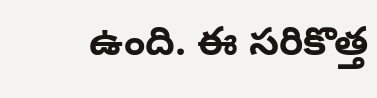ఉంది. ఈ సరికొత్త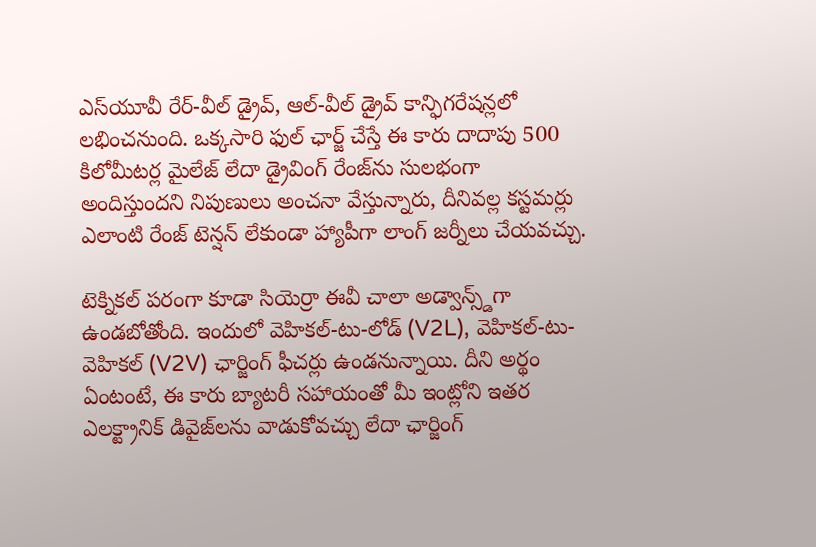ఎస్‌యూవీ రేర్-వీల్ డ్రైవ్, ఆల్-వీల్ డ్రైవ్ కాన్ఫిగరేషన్లలో లభించనుంది. ఒక్కసారి ఫుల్ ఛార్జ్ చేస్తే ఈ కారు దాదాపు 500 కిలోమీటర్ల మైలేజ్ లేదా డ్రైవింగ్ రేంజ్‌ను సులభంగా అందిస్తుందని నిపుణులు అంచనా వేస్తున్నారు, దీనివల్ల కస్టమర్లు ఎలాంటి రేంజ్ టెన్షన్ లేకుండా హ్యాపీగా లాంగ్ జర్నీలు చేయవచ్చు.

టెక్నికల్ పరంగా కూడా సియెర్రా ఈవీ చాలా అడ్వాన్స్డ్‌గా ఉండబోతోంది. ఇందులో వెహికల్-టు-లోడ్ (V2L), వెహికల్-టు-వెహికల్ (V2V) ఛార్జింగ్ ఫీచర్లు ఉండనున్నాయి. దీని అర్థం ఏంటంటే, ఈ కారు బ్యాటరీ సహాయంతో మీ ఇంట్లోని ఇతర ఎలక్ట్రానిక్ డివైజ్‌లను వాడుకోవచ్చు లేదా ఛార్జింగ్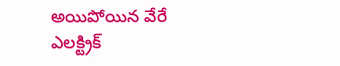అయిపోయిన వేరే ఎలక్ట్రిక్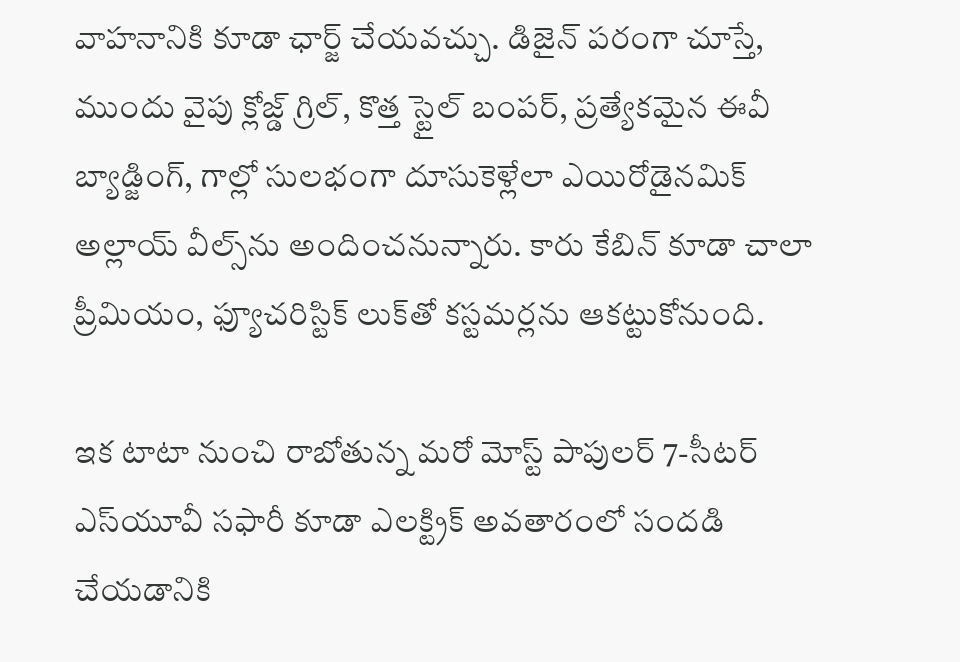వాహనానికి కూడా ఛార్జ్ చేయవచ్చు. డిజైన్ పరంగా చూస్తే, ముందు వైపు క్లోజ్డ్ గ్రిల్, కొత్త స్టైల్ బంపర్, ప్రత్యేకమైన ఈవీ బ్యాడ్జింగ్, గాల్లో సులభంగా దూసుకెళ్లేలా ఎయిరోడైనమిక్ అల్లాయ్ వీల్స్‌ను అందించనున్నారు. కారు కేబిన్ కూడా చాలా ప్రీమియం, ఫ్యూచరిస్టిక్ లుక్‌తో కస్టమర్లను ఆకట్టుకోనుంది.

ఇక టాటా నుంచి రాబోతున్న మరో మోస్ట్ పాపులర్ 7-సీటర్ ఎస్‌యూవీ సఫారీ కూడా ఎలక్ట్రిక్ అవతారంలో సందడి చేయడానికి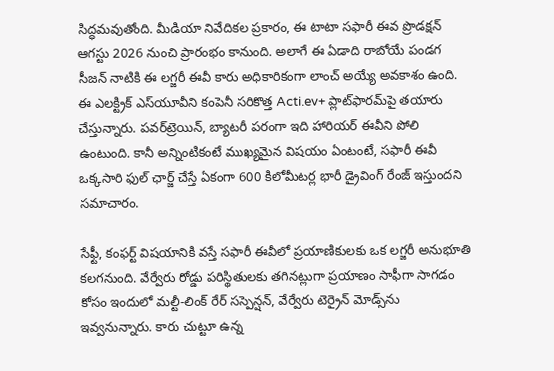సిద్ధమవుతోంది. మీడియా నివేదికల ప్రకారం, ఈ టాటా సఫారీ ఈవ ప్రొడక్షన్ ఆగస్టు 2026 నుంచి ప్రారంభం కానుంది. అలాగే ఈ ఏడాది రాబోయే పండగ సీజన్ నాటికి ఈ లగ్జరీ ఈవీ కారు అధికారికంగా లాంచ్ అయ్యే అవకాశం ఉంది. ఈ ఎలక్ట్రిక్ ఎస్‌యూవీని కంపెనీ సరికొత్త Acti.ev+ ప్లాట్‌ఫారమ్‌పై తయారు చేస్తున్నారు. పవర్‌ట్రెయిన్, బ్యాటరీ పరంగా ఇది హారియర్ ఈవీని పోలి ఉంటుంది. కానీ అన్నింటికంటే ముఖ్యమైన విషయం ఏంటంటే, సఫారీ ఈవీ ఒక్కసారి ఫుల్ ఛార్జ్ చేస్తే ఏకంగా 600 కిలోమీటర్ల భారీ డ్రైవింగ్ రేంజ్ ఇస్తుందని సమాచారం.

సేఫ్టీ, కంఫర్ట్ విషయానికి వస్తే సఫారీ ఈవీలో ప్రయాణికులకు ఒక లగ్జరీ అనుభూతి కలగనుంది. వేర్వేరు రోడ్డు పరిస్థితులకు తగినట్లుగా ప్రయాణం సాఫీగా సాగడం కోసం ఇందులో మల్టీ-లింక్ రేర్ సస్పెన్షన్, వేర్వేరు టెర్రైన్ మోడ్స్‌ను ఇవ్వనున్నారు. కారు చుట్టూ ఉన్న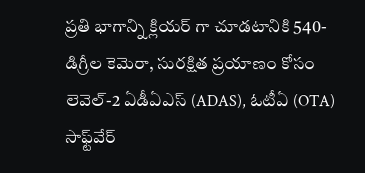ప్రతి భాగాన్ని క్లియర్ గా చూడటానికి 540-డిగ్రీల కెమెరా, సురక్షిత ప్రయాణం కోసం లెవెల్-2 ఏడీఏఎస్ (ADAS), ఓటీఏ (OTA) సాఫ్ట్‌వేర్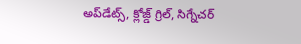అప్‌డేట్స్, క్లోజ్డ్ గ్రిల్, సిగ్నేచర్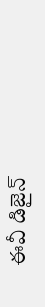ఈవీ డిజైన్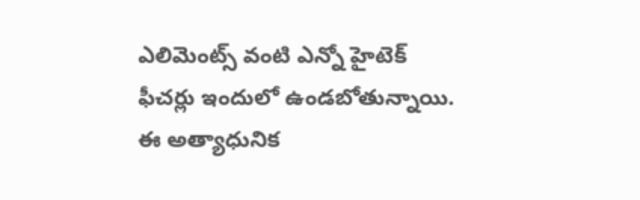ఎలిమెంట్స్ వంటి ఎన్నో హైటెక్ ఫీచర్లు ఇందులో ఉండబోతున్నాయి. ఈ అత్యాధునిక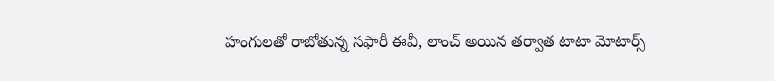హంగులతో రాబోతున్న సఫారీ ఈవీ, లాంచ్ అయిన తర్వాత టాటా మోటార్స్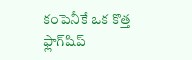కంపెనీకే ఒక కొత్త ఫ్లాగ్‌షిప్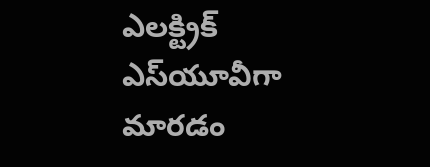ఎలక్ట్రిక్ ఎస్‌యూవీగా మారడం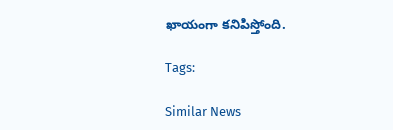ఖాయంగా కనిపిస్తోంది.

Tags:

Similar News